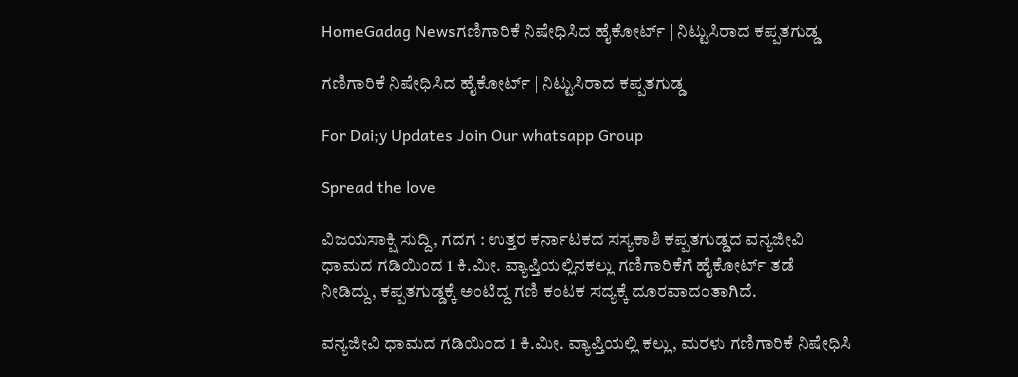HomeGadag Newsಗಣಿಗಾರಿಕೆ ನಿಷೇಧಿಸಿದ ಹೈಕೋರ್ಟ್ | ನಿಟ್ಟುಸಿರಾದ ಕಪ್ಪತಗುಡ್ಡ

ಗಣಿಗಾರಿಕೆ ನಿಷೇಧಿಸಿದ ಹೈಕೋರ್ಟ್ | ನಿಟ್ಟುಸಿರಾದ ಕಪ್ಪತಗುಡ್ಡ

For Dai;y Updates Join Our whatsapp Group

Spread the love

ವಿಜಯಸಾಕ್ಷಿ ಸುದ್ದಿ, ಗದಗ : ಉತ್ತರ ಕರ್ನಾಟಕದ ಸಸ್ಯಕಾಶಿ ಕಪ್ಪತಗುಡ್ಡದ ವನ್ಯಜೀವಿ ಧಾಮದ ಗಡಿಯಿಂದ 1 ಕಿ.ಮೀ. ವ್ಯಾಪ್ತಿಯಲ್ಲಿನಕಲ್ಲು ಗಣಿಗಾರಿಕೆಗೆ ಹೈಕೋರ್ಟ್ ತಡೆ ನೀಡಿದ್ದು, ಕಪ್ಪತಗುಡ್ಡಕ್ಕೆ ಅಂಟಿದ್ದ ಗಣಿ ಕಂಟಕ ಸದ್ಯಕ್ಕೆ ದೂರವಾದಂತಾಗಿದೆ.

ವನ್ಯಜೀವಿ ಧಾಮದ ಗಡಿಯಿಂದ 1 ಕಿ.ಮೀ. ವ್ಯಾಪ್ತಿಯಲ್ಲಿ ಕಲ್ಲು, ಮರಳು ಗಣಿಗಾರಿಕೆ ನಿಷೇಧಿಸಿ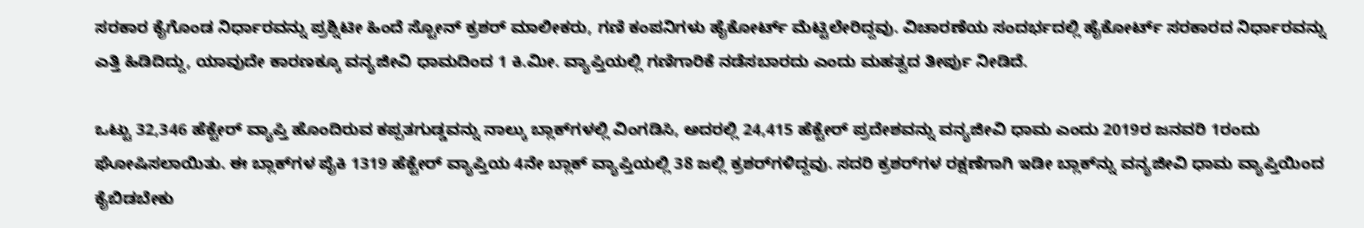ಸರಕಾರ ಕೈಗೊಂಡ ನಿರ್ಧಾರವನ್ನು ಪ್ರಶ್ನಿಟೀ ಹಿಂದೆ ಸ್ಟೋನ್ ಕ್ರಶರ್ ಮಾಲೀಕರು, ಗಣಿ ಕಂಪನಿಗಳು ಹೈಕೋರ್ಟ್ ಮೆಟ್ಟಿಲೇರಿದ್ದವು. ವಿಚಾರಣೆಯ ಸಂದರ್ಭದಲ್ಲಿ ಹೈಕೋರ್ಟ್ ಸರಕಾರದ ನಿರ್ಧಾರವನ್ನು ಎತ್ತಿ ಹಿಡಿದಿದ್ದು, ಯಾವುದೇ ಕಾರಣಕ್ಕೂ ವನ್ಯಜೀವಿ ಧಾಮದಿಂದ 1 ಕಿ.ಮೀ. ವ್ಯಾಪ್ತಿಯಲ್ಲಿ ಗಣಿಗಾರಿಕೆ ನಡೆಸಬಾರದು ಎಂದು ಮಹತ್ವದ ತೀರ್ಪು ನೀಡಿದೆ.

ಒಟ್ಟು 32,346 ಹೆಕ್ಟೇರ್ ವ್ಯಾಪ್ತಿ ಹೊಂದಿರುವ ಕಪ್ಪತಗುಡ್ಡವನ್ನು ನಾಲ್ಕು ಬ್ಲಾಕ್‌ಗಳಲ್ಲಿ ವಿಂಗಡಿಸಿ, ಅದರಲ್ಲಿ 24,415 ಹೆಕ್ಟೇರ್ ಪ್ರದೇಶವನ್ನು ವನ್ಯಜೀವಿ ಧಾಮ ಎಂದು 2019ರ ಜನವರಿ 1ರಂದು ಘೋಷಿಸಲಾಯಿತು. ಈ ಬ್ಲಾಕ್‌ಗಳ ಪೈಕಿ 1319 ಹೆಕ್ಟೇರ್ ವ್ಯಾಪ್ತಿಯ 4ನೇ ಬ್ಲಾಕ್ ವ್ಯಾಪ್ತಿಯಲ್ಲಿ 38 ಜಲ್ಲಿ ಕ್ರಶರ್‌ಗಳಿದ್ದವು. ಸದರಿ ಕ್ರಶರ್‌ಗಳ ರಕ್ಷಣೆಗಾಗಿ ಇಡೀ ಬ್ಲಾಕ್‌ನ್ನು ವನ್ಯಜೀವಿ ಧಾಮ ವ್ಯಾಪ್ತಿಯಿಂದ ಕೈಬಿಡಬೇಕು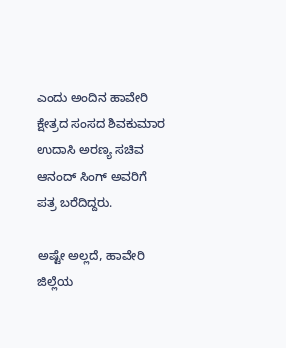ಎಂದು ಅಂದಿನ ಹಾವೇರಿ ಕ್ಷೇತ್ರದ ಸಂಸದ ಶಿವಕುಮಾರ ಉದಾಸಿ ಅರಣ್ಯ ಸಚಿವ ಆನಂದ್ ಸಿಂಗ್ ಅವರಿಗೆ ಪತ್ರ ಬರೆದಿದ್ದರು.

ಅಷ್ಟೇ ಅಲ್ಲದೆ, ಹಾವೇರಿ ಜಿಲ್ಲೆಯ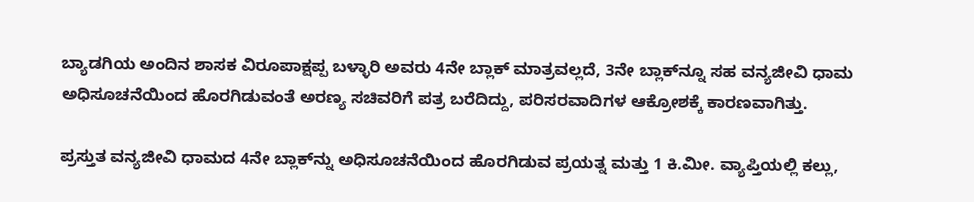ಬ್ಯಾಡಗಿಯ ಅಂದಿನ ಶಾಸಕ ವಿರೂಪಾಕ್ಷಪ್ಪ ಬಳ್ಳಾರಿ ಅವರು 4ನೇ ಬ್ಲಾಕ್ ಮಾತ್ರವಲ್ಲದೆ, 3ನೇ ಬ್ಲಾಕ್‌ನ್ನೂ ಸಹ ವನ್ಯಜೀವಿ ಧಾಮ ಅಧಿಸೂಚನೆಯಿಂದ ಹೊರಗಿಡುವಂತೆ ಅರಣ್ಯ ಸಚಿವರಿಗೆ ಪತ್ರ ಬರೆದಿದ್ದು, ಪರಿಸರವಾದಿಗಳ ಆಕ್ರೋಶಕ್ಕೆ ಕಾರಣವಾಗಿತ್ತು.

ಪ್ರಸ್ತುತ ವನ್ಯಜೀವಿ ಧಾಮದ 4ನೇ ಬ್ಲಾಕ್‌ನ್ನು ಅಧಿಸೂಚನೆಯಿಂದ ಹೊರಗಿಡುವ ಪ್ರಯತ್ನ ಮತ್ತು 1 ಕಿ.ಮೀ. ವ್ಯಾಪ್ತಿಯಲ್ಲಿ ಕಲ್ಲು,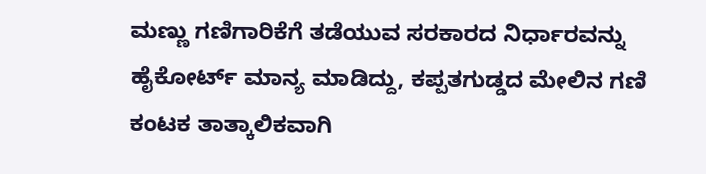ಮಣ್ಣು ಗಣಿಗಾರಿಕೆಗೆ ತಡೆಯುವ ಸರಕಾರದ ನಿರ್ಧಾರವನ್ನು ಹೈಕೋರ್ಟ್ ಮಾನ್ಯ ಮಾಡಿದ್ದು, ಕಪ್ಪತಗುಡ್ಡದ ಮೇಲಿನ ಗಣಿ ಕಂಟಕ ತಾತ್ಕಾಲಿಕವಾಗಿ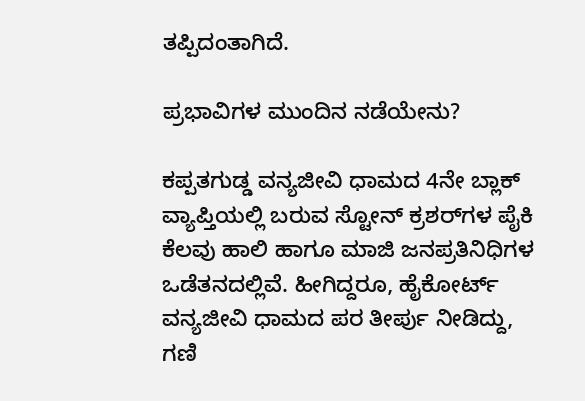ತಪ್ಪಿದಂತಾಗಿದೆ.

ಪ್ರಭಾವಿಗಳ ಮುಂದಿನ ನಡೆಯೇನು?

ಕಪ್ಪತಗುಡ್ಡ ವನ್ಯಜೀವಿ ಧಾಮದ 4ನೇ ಬ್ಲಾಕ್ ವ್ಯಾಪ್ತಿಯಲ್ಲಿ ಬರುವ ಸ್ಟೋನ್ ಕ್ರಶರ್‌ಗಳ ಪೈಕಿ ಕೆಲವು ಹಾಲಿ ಹಾಗೂ ಮಾಜಿ ಜನಪ್ರತಿನಿಧಿಗಳ ಒಡೆತನದಲ್ಲಿವೆ. ಹೀಗಿದ್ದರೂ, ಹೈಕೋರ್ಟ್ ವನ್ಯಜೀವಿ ಧಾಮದ ಪರ ತೀರ್ಪು ನೀಡಿದ್ದು, ಗಣಿ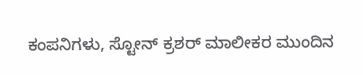ಕಂಪನಿಗಳು, ಸ್ಟೋನ್ ಕ್ರಶರ್ ಮಾಲೀಕರ ಮುಂದಿನ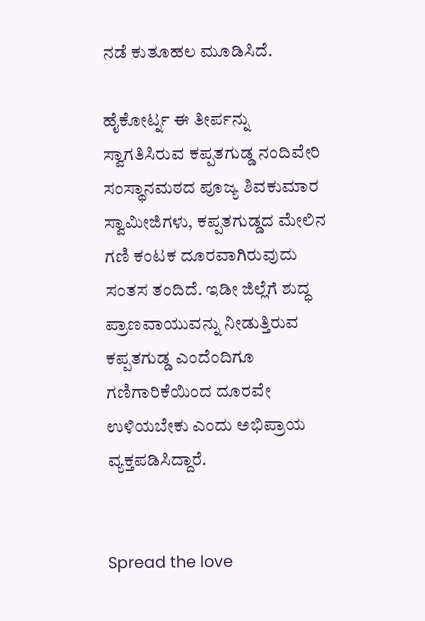ನಡೆ ಕುತೂಹಲ ಮೂಡಿಸಿದೆ.

ಹೈಕೋರ್ಟ್ನ ಈ ತೀರ್ಪನ್ನು ಸ್ವಾಗತಿಸಿರುವ ಕಪ್ಪತಗುಡ್ಡ ನಂದಿವೇರಿ ಸಂಸ್ಥಾನಮಠದ ಪೂಜ್ಯ ಶಿವಕುಮಾರ ಸ್ವಾಮೀಜಿಗಳು, ಕಪ್ಪತಗುಡ್ಡದ ಮೇಲಿನ ಗಣಿ ಕಂಟಕ ದೂರವಾಗಿರುವುದು ಸಂತಸ ತಂದಿದೆ. ಇಡೀ ಜಿಲ್ಲೆಗೆ ಶುದ್ಧ ಪ್ರಾಣವಾಯುವನ್ನು ನೀಡುತ್ತಿರುವ ಕಪ್ಪತಗುಡ್ಡ ಎಂದೆಂದಿಗೂ ಗಣಿಗಾರಿಕೆಯಿಂದ ದೂರವೇ ಉಳಿಯಬೇಕು ಎಂದು ಅಭಿಪ್ರಾಯ ವ್ಯಕ್ತಪಡಿಸಿದ್ದಾರೆ.


Spread the love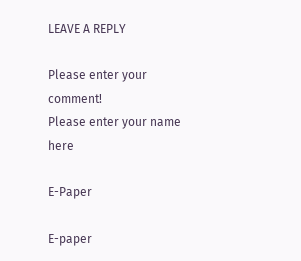LEAVE A REPLY

Please enter your comment!
Please enter your name here

E-Paper

E-paper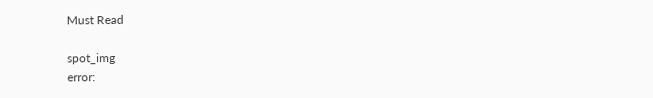Must Read

spot_img
error: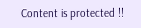Content is protected !!